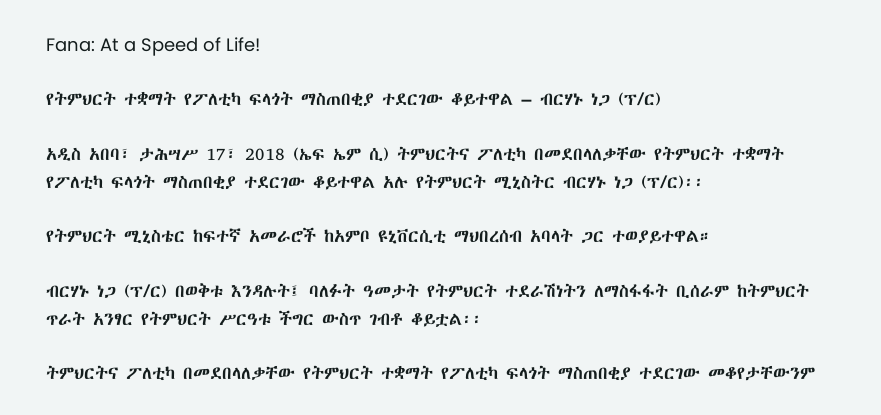Fana: At a Speed of Life!

የትምህርት ተቋማት የፖለቲካ ፍላጎት ማስጠበቂያ ተደርገው ቆይተዋል – ብርሃኑ ነጋ (ፕ/ር)

አዲስ አበባ፣ ታሕሣሥ 17፣ 2018 (ኤፍ ኤም ሲ) ትምህርትና ፖለቲካ በመደበላለቃቸው የትምህርት ተቋማት የፖለቲካ ፍላጎት ማስጠበቂያ ተደርገው ቆይተዋል አሉ የትምህርት ሚኒስትር ብርሃኑ ነጋ (ፕ/ር)፡፡

የትምህርት ሚኒስቴር ከፍተኛ አመራሮች ከአምቦ ዩኒቨርሲቲ ማህበረሰብ አባላት ጋር ተወያይተዋል።

ብርሃኑ ነጋ (ፕ/ር) በወቅቱ እንዳሉት፤ ባለፉት ዓመታት የትምህርት ተደራሽነትን ለማስፋፋት ቢሰራም ከትምህርት ጥራት አንፃር የትምህርት ሥርዓቱ ችግር ውስጥ ገብቶ ቆይቷል፡፡

ትምህርትና ፖለቲካ በመደበላለቃቸው የትምህርት ተቋማት የፖለቲካ ፍላጎት ማስጠበቂያ ተደርገው መቆየታቸውንም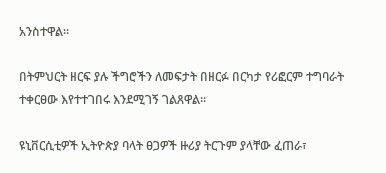አንስተዋል።

በትምህርት ዘርፍ ያሉ ችግሮችን ለመፍታት በዘርፉ በርካታ የሪፎርም ተግባራት ተቀርፀው እየተተገበሩ እንደሚገኝ ገልጸዋል።

ዩኒቨርሲቲዎች ኢትዮጵያ ባላት ፀጋዎች ዙሪያ ትርጉም ያላቸው ፈጠራ፣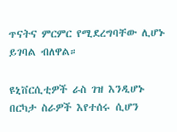ጥናትና ምርምር የሚደረግባቸው ሊሆኑ ይገባል ብለዋል።

ዩኒቨርሲቲዎች ራስ ገዝ እንዲሆኑ በርካታ ስራዎች እየተሰሩ ሲሆን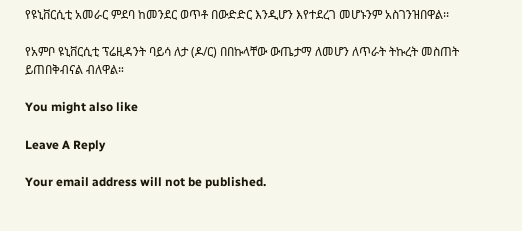የዩኒቨርሲቲ አመራር ምደባ ከመንደር ወጥቶ በውድድር እንዲሆን እየተደረገ መሆኑንም አስገንዝበዋል፡፡

የአምቦ ዩኒቨርሲቲ ፕሬዚዳንት ባይሳ ለታ (ዶ/ር) በበኩላቸው ውጤታማ ለመሆን ለጥራት ትኩረት መስጠት ይጠበቅብናል ብለዋል።

You might also like

Leave A Reply

Your email address will not be published.